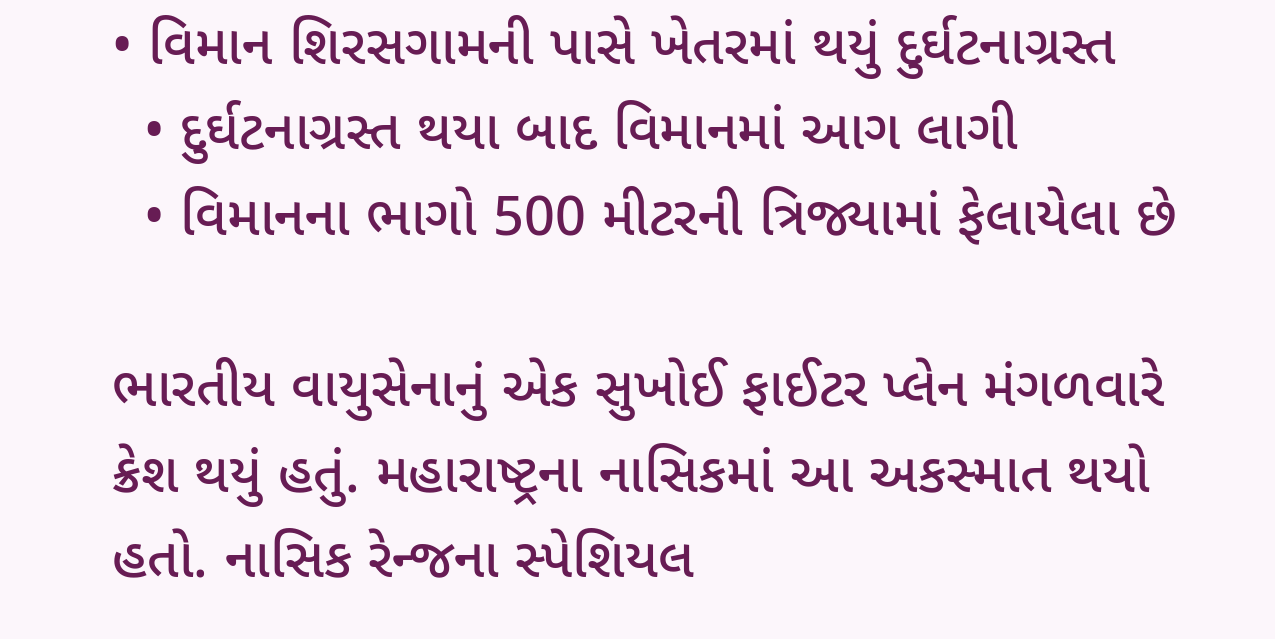• વિમાન શિરસગામની પાસે ખેતરમાં થયું દુર્ઘટનાગ્રસ્ત
  • દુર્ઘટનાગ્રસ્ત થયા બાદ વિમાનમાં આગ લાગી
  • વિમાનના ભાગો 500 મીટરની ત્રિજ્યામાં ફેલાયેલા છે

ભારતીય વાયુસેનાનું એક સુખોઈ ફાઈટર પ્લેન મંગળવારે ક્રેશ થયું હતું. મહારાષ્ટ્રના નાસિકમાં આ અકસ્માત થયો હતો. નાસિક રેન્જના સ્પેશિયલ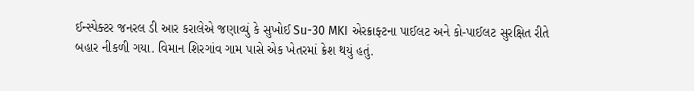ઈન્સ્પેક્ટર જનરલ ડી આર કરાલેએ જણાવ્યું કે સુખોઈ Su-30 MKI એરક્રાફ્ટના પાઈલટ અને કો-પાઈલટ સુરક્ષિત રીતે બહાર નીકળી ગયા. વિમાન શિરગાંવ ગામ પાસે એક ખેતરમાં ક્રેશ થયું હતું.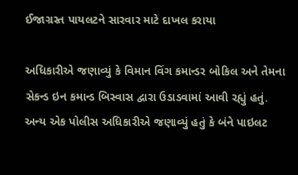ઈજાગ્રસ્ત પાયલટને સારવાર માટે દાખલ કરાયા

અધિકારીએ જણાવ્યું કે વિમાન વિંગ કમાન્ડર બોકિલ અને તેમના સેકન્ડ ઇન કમાન્ડ બિસ્વાસ દ્વારા ઉડાડવામાં આવી રહ્યું હતું. અન્ય એક પોલીસ અધિકારીએ જણાવ્યું હતું કે બંને પાઇલટ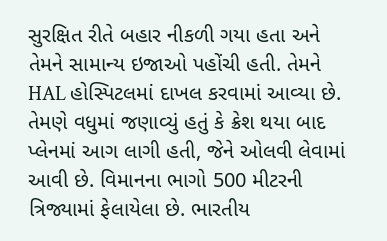સુરક્ષિત રીતે બહાર નીકળી ગયા હતા અને તેમને સામાન્ય ઇજાઓ પહોંચી હતી. તેમને HAL હોસ્પિટલમાં દાખલ કરવામાં આવ્યા છે. તેમણે વધુમાં જણાવ્યું હતું કે ક્રેશ થયા બાદ પ્લેનમાં આગ લાગી હતી, જેને ઓલવી લેવામાં આવી છે. વિમાનના ભાગો 500 મીટરની ત્રિજ્યામાં ફેલાયેલા છે. ભારતીય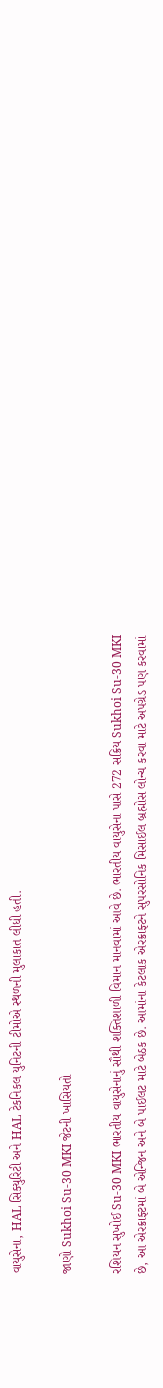વાયુસેના, HAL સિક્યુરિટી અને HAL ટેકનિકલ યુનિટની ટીમોએ સ્થળની મુલાકાત લીધી હતી.

જાણો Sukhoi Su-30 MKI જેટની ખાસિયતો

રશિયન સુખોઈ Su-30 MKI ભારતીય વાયુસેનાનું સૌથી શક્તિશાળી વિમાન માનવામાં આવે છે. ભારતીય વાયુસેના પાસે 272 સક્રિય Sukhoi Su-30 MKI છે, આ એરક્રાફ્ટમાં બે એન્જિન અને બે પાઈલટ માટે બેઠક છે. આમાંના કેટલાક એરક્રાફ્ટને સુપરસોનિક મિસાઈલ બ્રહ્મોસ લોન્ચ કરવા માટે અપગ્રેડ પણ કરવામાં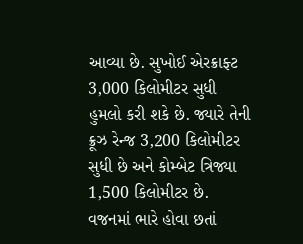આવ્યા છે. સુખોઈ એરક્રાફ્ટ 3,000 કિલોમીટર સુધી હુમલો કરી શકે છે. જ્યારે તેની ક્રૂઝ રેન્જ 3,200 કિલોમીટર સુધી છે અને કોમ્બેટ ત્રિજ્યા 1,500 કિલોમીટર છે. વજનમાં ભારે હોવા છતાં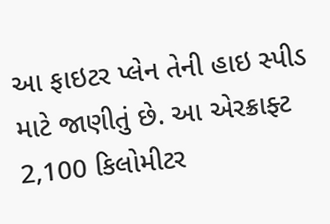આ ફાઇટર પ્લેન તેની હાઇ સ્પીડ માટે જાણીતું છે. આ એરક્રાફ્ટ 2,100 કિલોમીટર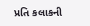પ્રતિ કલાકની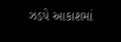ઝડપે આકાશમાં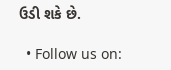ઉડી શકે છે.

  • Follow us on: